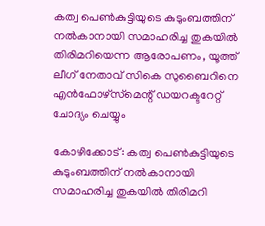കത്വ പെണ്‍കുട്ടിയുടെ കുടുംബത്തിന് നല്‍കാനായി സമാഹരിച്ച തുകയില്‍ തിരിമറിയെന്ന ആരോപണം, യൂത്ത് ലീഗ് നേതാവ് സികെ സുബൈറിനെ എന്‍ഫോഴ്‌സ്‌മെന്റ് ഡയറക്ടറേറ്റ് ചോദ്യം ചെയ്യും

കോഴിക്കോട്: കത്വ പെണ്‍കുട്ടിയുടെ കുടുംബത്തിന് നല്‍കാനായി സമാഹരിച്ച തുകയില്‍ തിരിമറി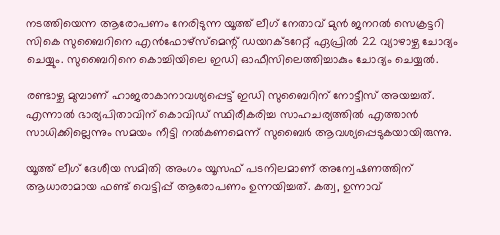നടത്തിയെന്ന ആരോപണം നേരിടുന്ന യൂത്ത് ലീഗ് നേതാവ് മുന്‍ ജനറല്‍ സെക്രട്ടറി സികെ സുബൈറിനെ എന്‍ഫോഴ്‌സ്‌മെന്റ് ഡയറക്ടറേറ്റ് ഏപ്രിൽ 22 വ്യാഴാഴ്ച ചോദ്യം ചെയ്യും. സുബൈറിനെ കൊച്ചിയിലെ ഇഡി ഓഫീസിലെത്തിച്ചാകും ചോദ്യം ചെയ്യല്‍.

രണ്ടാഴ്ച മുമ്പാണ് ഹാജരാകാനാവശ്യപ്പെട്ട് ഇഡി സുബൈറിന് നോട്ടീസ് അയച്ചത്. എന്നാല്‍ ഭാര്യപിതാവിന് കൊവിഡ് സ്ഥിരീകരിച്ച സാഹചര്യത്തില്‍ എത്താൻ സാധിക്കില്ലെന്നും സമയം നീട്ടി നല്‍കണമെന്ന് സുബൈര്‍ ആവശ്യപ്പെടുകയായിരുന്നു.

യൂത്ത് ലീഗ് ദേശീയ സമിതി അംഗം യൂസഫ് പടനിലമാണ് അന്വേഷണത്തിന് ആധാരാമായ ഫണ്ട് വെട്ടിപ്പ് ആരോപണം ഉന്നയിച്ചത്. കത്വ, ഉന്നാവ്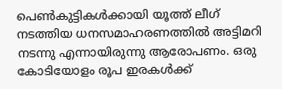പെണ്‍കുട്ടികള്‍ക്കായി യൂത്ത് ലീഗ് നടത്തിയ ധനസമാഹരണത്തില്‍ അട്ടിമറി നടന്നു എന്നായിരുന്നു ആരോപണം. ഒരു കോടിയോളം രൂപ ഇരകള്‍ക്ക്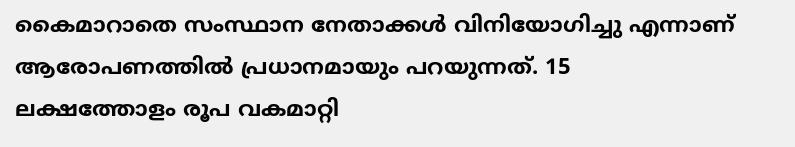കൈമാറാതെ സംസ്ഥാന നേതാക്കള്‍ വിനിയോഗിച്ചു എന്നാണ് ആരോപണത്തില്‍ പ്രധാനമായും പറയുന്നത്. 15 ലക്ഷത്തോളം രൂപ വകമാറ്റി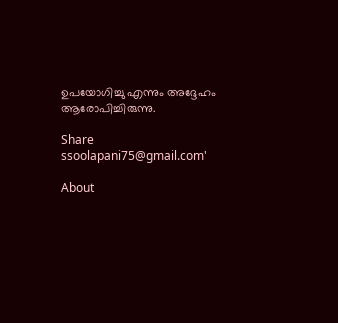ഉപയോഗിച്ചു എന്നും അദ്ദേഹം ആരോപിച്ചിരുന്നു.

Share
ssoolapani75@gmail.com'

About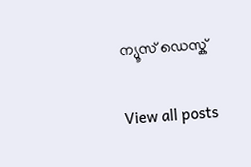ന്യൂസ് ഡെസ്ക്

View all posts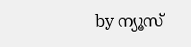by ന്യൂസ്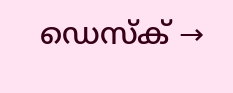ഡെസ്ക് →